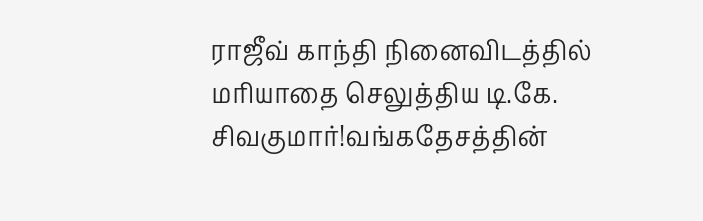ராஜீவ் காந்தி நினைவிடத்தில் மரியாதை செலுத்திய டி.கே. சிவகுமார்!வங்கதேசத்தின்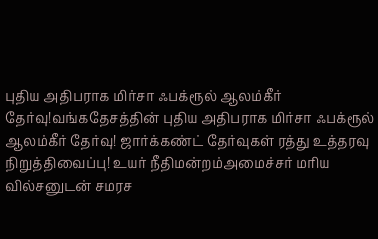புதிய அதிபராக மிர்சா ஃபக்ரூல் ஆலம்கீர் தேர்வு!வங்கதேசத்தின் புதிய அதிபராக மிர்சா ஃபக்ரூல் ஆலம்கீர் தேர்வு! ஜார்க்கண்ட் தேர்வுகள் ரத்து உத்தரவு நிறுத்திவைப்பு! உயர் நீதிமன்றம்அமைச்சர் மரிய வில்சனுடன் சமரச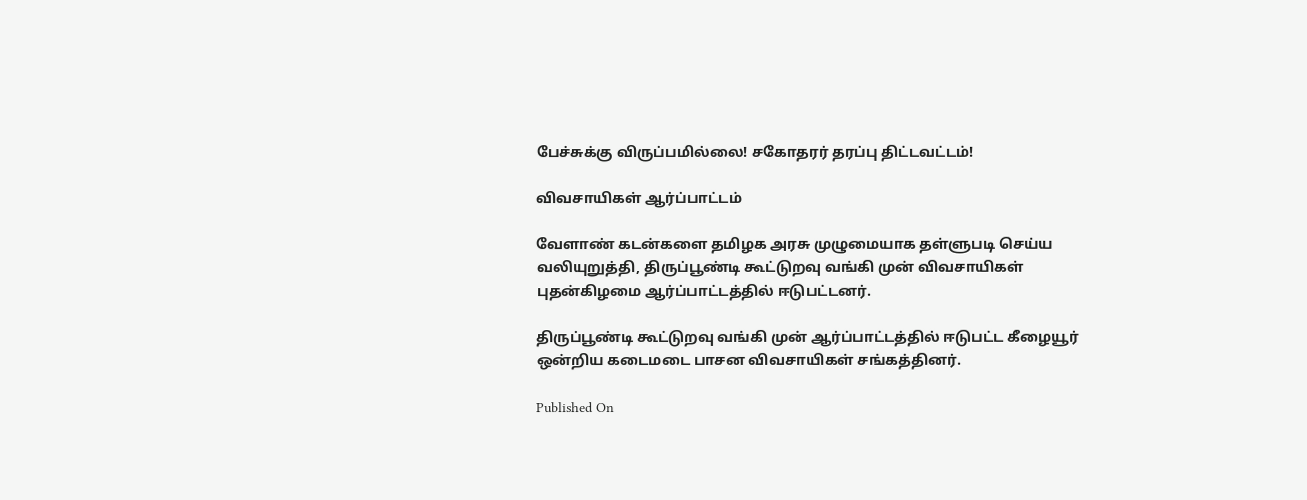பேச்சுக்கு விருப்பமில்லை! சகோதரர் தரப்பு திட்டவட்டம்!

விவசாயிகள் ஆர்ப்பாட்டம்

வேளாண் கடன்களை தமிழக அரசு முழுமையாக தள்ளுபடி செய்ய வலியுறுத்தி, திருப்பூண்டி கூட்டுறவு வங்கி முன் விவசாயிகள் புதன்கிழமை ஆர்ப்பாட்டத்தில் ஈடுபட்டனர்.

திருப்பூண்டி கூட்டுறவு வங்கி முன் ஆர்ப்பாட்டத்தில் ஈடுபட்ட கீழையூர் ஒன்றிய கடைமடை பாசன விவசாயிகள் சங்கத்தினர்.

Published On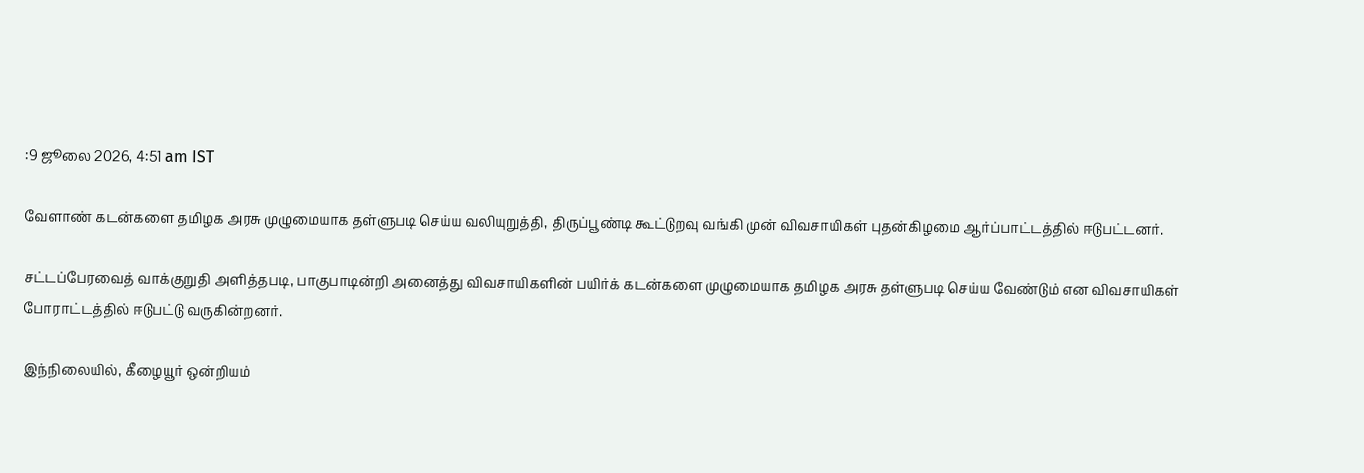:9 ஜூலை 2026, 4:51 am IST

வேளாண் கடன்களை தமிழக அரசு முழுமையாக தள்ளுபடி செய்ய வலியுறுத்தி, திருப்பூண்டி கூட்டுறவு வங்கி முன் விவசாயிகள் புதன்கிழமை ஆர்ப்பாட்டத்தில் ஈடுபட்டனர்.

சட்டப்பேரவைத் வாக்குறுதி அளித்தபடி, பாகுபாடின்றி அனைத்து விவசாயிகளின் பயிர்க் கடன்களை முழுமையாக தமிழக அரசு தள்ளுபடி செய்ய வேண்டும் என விவசாயிகள் போராட்டத்தில் ஈடுபட்டு வருகின்றனர்.

இந்நிலையில், கீழையூர் ஒன்றியம்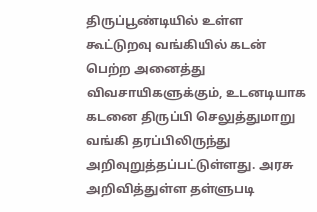திருப்பூண்டியில் உள்ள கூட்டுறவு வங்கியில் கடன் பெற்ற அனைத்து விவசாயிகளுக்கும், உடனடியாக கடனை திருப்பி செலுத்துமாறு வங்கி தரப்பிலிருந்து அறிவுறுத்தப்பட்டுள்ளது. அரசு அறிவித்துள்ள தள்ளுபடி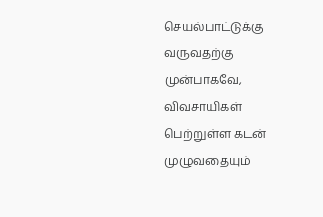செயல்பாட்டுக்கு வருவதற்கு முன்பாகவே, விவசாயிகள் பெற்றுள்ள கடன் முழுவதையும்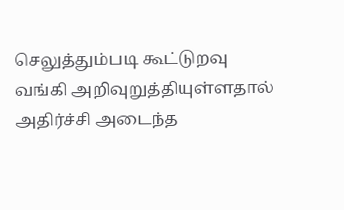செலுத்தும்படி கூட்டுறவு வங்கி அறிவுறுத்தியுள்ளதால் அதிர்ச்சி அடைந்த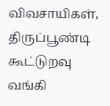விவசாயிகள், திருப்பூண்டி கூட்டுறவு வங்கி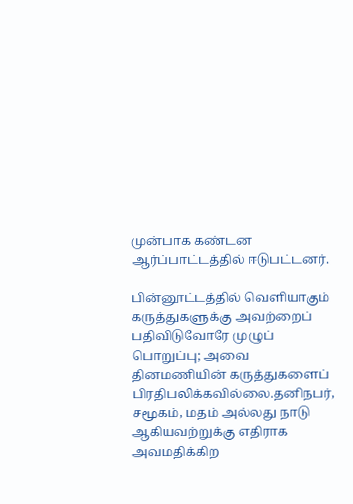முன்பாக கண்டன ஆர்ப்பாட்டத்தில் ஈடுபட்டனர்.

பின்னூட்டத்தில் வெளியாகும் கருத்துகளுக்கு அவற்றைப் பதிவிடுவோரே முழுப் பொறுப்பு; அவை தினமணியின் கருத்துகளைப் பிரதிபலிக்கவில்லை.தனிநபர், சமூகம், மதம் அல்லது நாடு ஆகியவற்றுக்கு எதிராக அவமதிக்கிற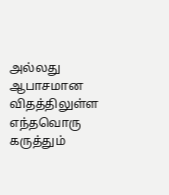அல்லது ஆபாசமான விதத்திலுள்ள எந்தவொரு கருத்தும்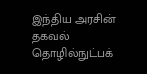இந்திய அரசின் தகவல் தொழில்நுட்பக்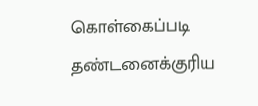கொள்கைப்படி தண்டனைக்குரிய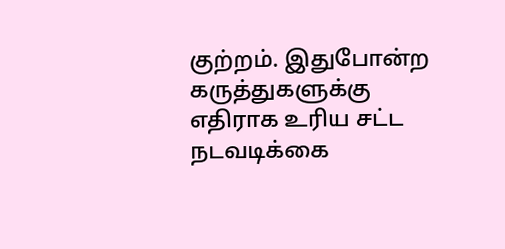குற்றம். இதுபோன்ற கருத்துகளுக்கு எதிராக உரிய சட்ட நடவடிக்கை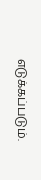எடுக்கப்படும்.